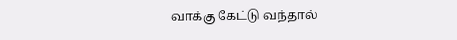வாக்கு கேட்டு வந்தால்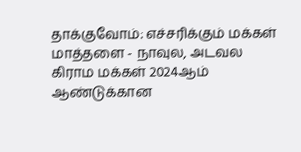தாக்குவோம்: எச்சரிக்கும் மக்கள்
மாத்தளை - நாவுல, அடவல கிராம மக்கள் 2024ஆம் ஆண்டுக்கான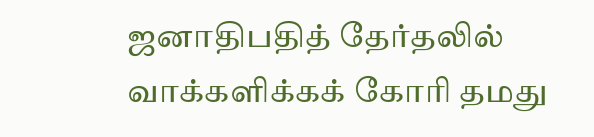ஜனாதிபதித் தேர்தலில் வாக்களிக்கக் கோரி தமது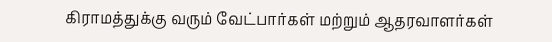கிராமத்துக்கு வரும் வேட்பார்கள் மற்றும் ஆதரவாளர்கள்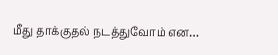மீது தாக்குதல் நடத்துவோம் என…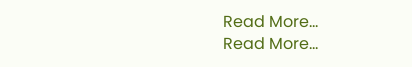Read More...
Read More...